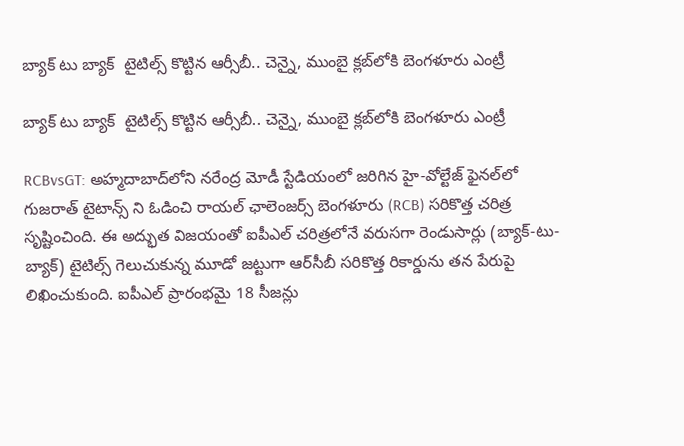బ్యాక్ టు బ్యాక్  టైటిల్స్ కొట్టిన ఆర్సీబీ.. చెన్నై, ముంబై క్లబ్‌లోకి బెంగళూరు ఎంట్రీ

బ్యాక్ టు బ్యాక్  టైటిల్స్ కొట్టిన ఆర్సీబీ.. చెన్నై, ముంబై క్లబ్‌లోకి బెంగళూరు ఎంట్రీ

RCBvsGT: అహ్మదాబాద్‌లోని నరేంద్ర మోడీ స్టేడియంలో జరిగిన హై-వోల్టేజ్ ఫైనల్‌లో గుజరాత్ టైటాన్స్ ని ఓడించి రాయల్ ఛాలెంజర్స్ బెంగళూరు (RCB) సరికొత్త చరిత్ర సృష్టించింది. ఈ అద్భుత విజయంతో ఐపీఎల్ చరిత్రలోనే వరుసగా రెండుసార్లు (బ్యాక్-టు-బ్యాక్) టైటిల్స్ గెలుచుకున్న మూడో జట్టుగా ఆర్‌సీబీ సరికొత్త రికార్డును తన పేరుపై లిఖించుకుంది. ఐపీఎల్ ప్రారంభమై 18 సీజన్లు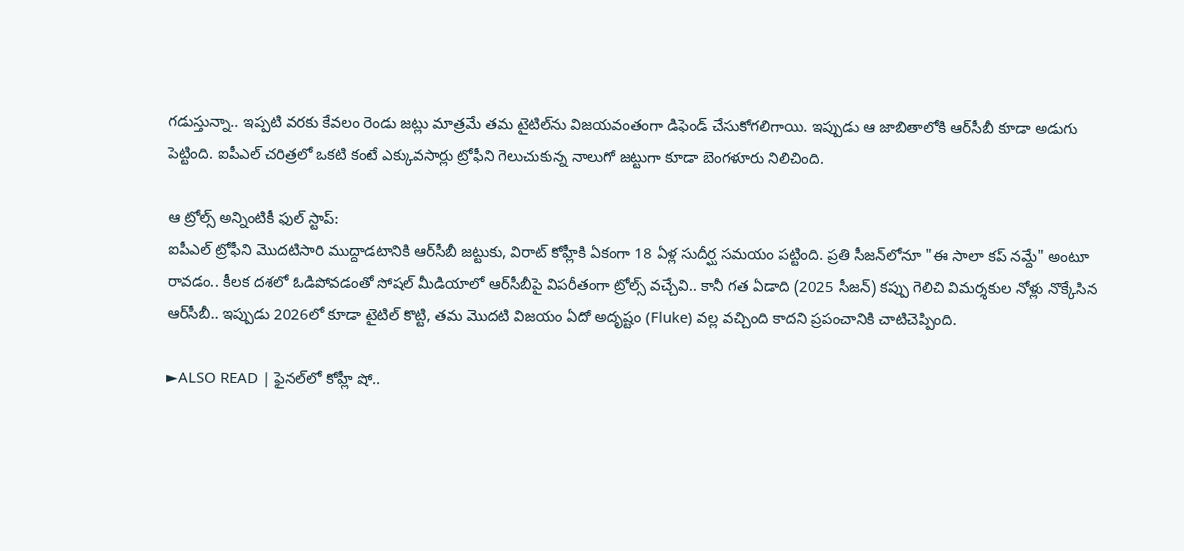గడుస్తున్నా.. ఇప్పటి వరకు కేవలం రెండు జట్లు మాత్రమే తమ టైటిల్‌ను విజయవంతంగా డిఫెండ్ చేసుకోగలిగాయి. ఇప్పుడు ఆ జాబితాలోకి ఆర్‌సీబీ కూడా అడుగు పెట్టింది. ఐపీఎల్ చరిత్రలో ఒకటి కంటే ఎక్కువసార్లు ట్రోఫీని గెలుచుకున్న నాలుగో జట్టుగా కూడా బెంగళూరు నిలిచింది.

ఆ ట్రోల్స్ అన్నింటికీ ఫుల్ స్టాప్:
ఐపీఎల్ ట్రోఫీని మొదటిసారి ముద్దాడటానికి ఆర్‌సీబీ జట్టుకు, విరాట్ కోహ్లీకి ఏకంగా 18 ఏళ్ల సుదీర్ఘ సమయం పట్టింది. ప్రతి సీజన్‌లోనూ "ఈ సాలా కప్ నమ్దే" అంటూ రావడం.. కీలక దశలో ఓడిపోవడంతో సోషల్ మీడియాలో ఆర్‌సీబీపై విపరీతంగా ట్రోల్స్ వచ్చేవి.. కానీ గత ఏడాది (2025 సీజన్) కప్పు గెలిచి విమర్శకుల నోళ్లు నొక్కేసిన ఆర్‌సీబీ.. ఇప్పుడు 2026లో కూడా టైటిల్ కొట్టి, తమ మొదటి విజయం ఏదో అదృష్టం (Fluke) వల్ల వచ్చింది కాదని ప్రపంచానికి చాటిచెప్పింది.

►ALSO READ | ఫైనల్‌లో కోహ్లీ షో..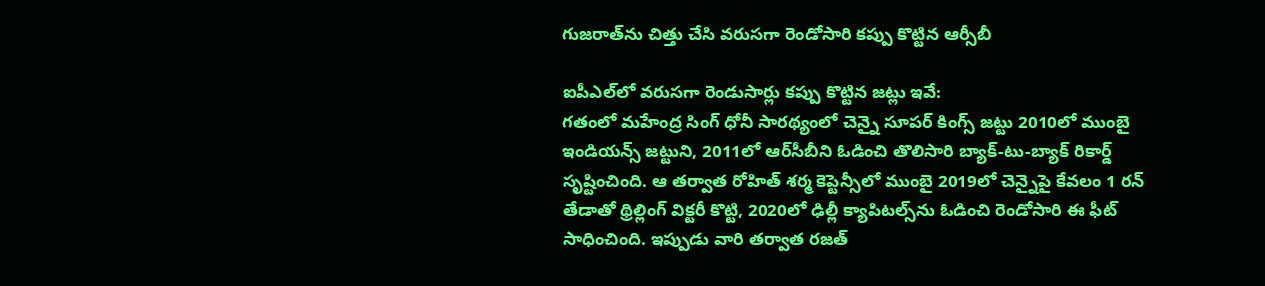గుజరాత్‌ను చిత్తు చేసి వరుసగా రెండోసారి కప్పు కొట్టిన ఆర్సీబీ

ఐపీఎల్‌లో వరుసగా రెండుసార్లు కప్పు కొట్టిన జట్లు ఇవే:
గతంలో మహేంద్ర సింగ్ ధోనీ సారథ్యంలో చెన్నై సూపర్ కింగ్స్ జట్టు 2010లో ముంబై ఇండియన్స్ జట్టుని, 2011లో ఆర్‌సీబీని ఓడించి తొలిసారి బ్యాక్-టు-బ్యాక్ రికార్డ్ సృష్టించింది. ఆ తర్వాత రోహిత్ శర్మ కెప్టెన్సీలో ముంబై 2019లో చెన్నైపై కేవలం 1 రన్ తేడాతో థ్రిల్లింగ్ విక్టరీ కొట్టి, 2020లో ఢిల్లీ క్యాపిటల్స్‌ను ఓడించి రెండోసారి ఈ ఫీట్ సాధించింది. ఇప్పుడు వారి తర్వాత రజత్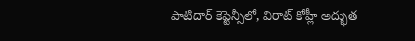పాటిదార్ కెప్టెన్సీలో, విరాట్ కోహ్లీ అద్భుత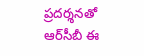ప్రదర్శనతో ఆర్‌సీబీ ఈ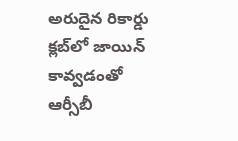అరుదైన రికార్డు క్లబ్‌లో జాయిన్ కావ్వడంతో ఆర్సీబీ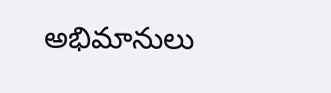అభిమానులు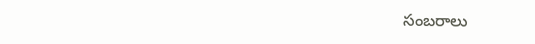సంబరాలు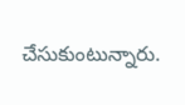చేసుకుంటున్నారు.